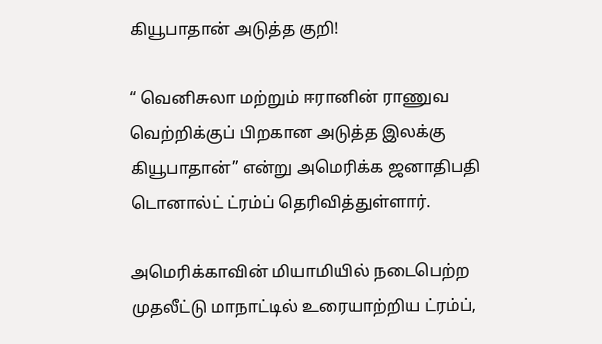கியூபாதான் அடுத்த குறி!

“ வெனிசுலா மற்றும் ஈரானின் ராணுவ வெற்றிக்குப் பிறகான அடுத்த இலக்கு கியூபாதான்” என்று அமெரிக்க ஜனாதிபதி டொனால்ட் ட்ரம்ப் தெரிவித்துள்ளார்.

அமெரிக்காவின் மியாமியில் நடைபெற்ற முதலீட்டு மாநாட்டில் உரையாற்றிய ட்ரம்ப்,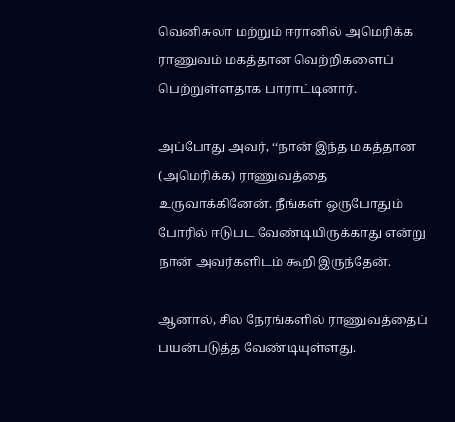வெனிசுலா மற்றும் ஈரானில் அமெரிக்க ராணுவம் மகத்தான வெற்றிகளைப் பெற்றுள்ளதாக பாராட்டினார்.

அப்போது அவர், ‘‘நான் இந்த மகத்தான (அமெரிக்க) ராணுவத்தை உருவாக்கினேன். நீங்கள் ஒருபோதும் போரில் ஈடுபட வேண்டியிருக்காது என்று நான் அவர்களிடம் கூறி இருந்தேன்.

ஆனால், சில நேரங்களில் ராணுவத்தைப் பயன்படுத்த வேண்டியுள்ளது.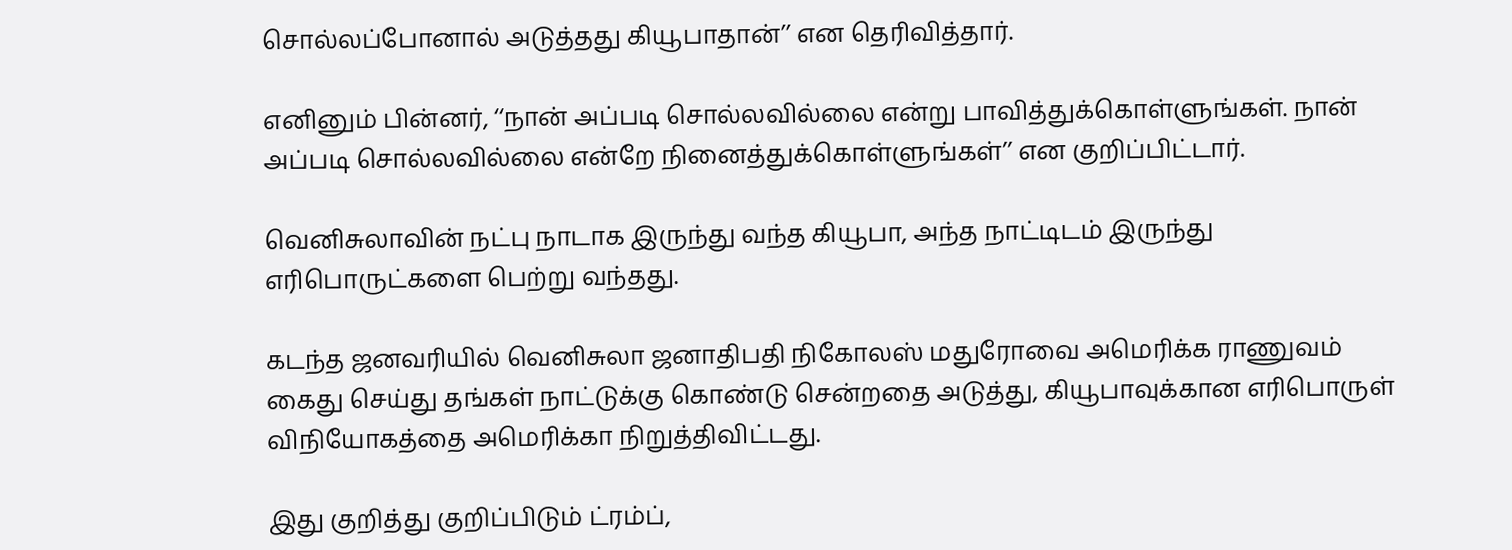சொல்லப்போனால் அடுத்தது கியூபாதான்’’ என தெரிவித்தார்.

எனினும் பின்னர், ‘‘நான் அப்படி சொல்லவில்லை என்று பாவித்துக்கொள்ளுங்கள். நான் அப்படி சொல்லவில்லை என்றே நினைத்துக்கொள்ளுங்கள்’’ என குறிப்பிட்டார்.

வெனிசுலாவின் நட்பு நாடாக இருந்து வந்த கியூபா, அந்த நாட்டிடம் இருந்து எரிபொருட்களை பெற்று வந்தது.

கடந்த ஜனவரியில் வெனிசுலா ஜனாதிபதி நிகோலஸ் மதுரோவை அமெரிக்க ராணுவம் கைது செய்து தங்கள் நாட்டுக்கு கொண்டு சென்றதை அடுத்து, கியூபாவுக்கான எரிபொருள் விநியோகத்தை அமெரிக்கா நிறுத்திவிட்டது.

இது குறித்து குறிப்பிடும் ட்ரம்ப்,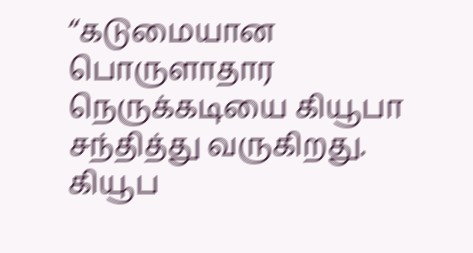‘‘கடுமையான பொருளாதார நெருக்கடியை கியூபா சந்தித்து வருகிறது. கியூப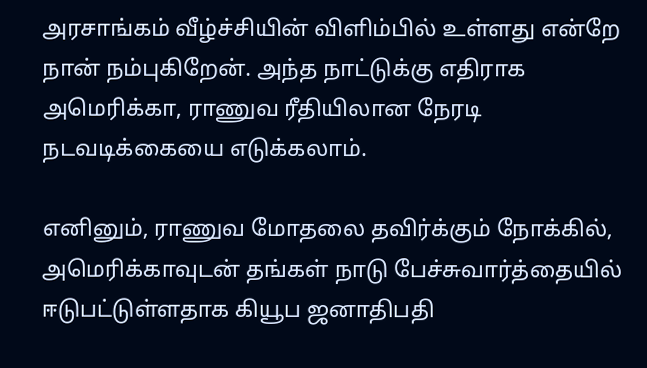அரசாங்கம் வீழ்ச்சியின் விளிம்பில் உள்ளது என்றே நான் நம்புகிறேன். அந்த நாட்டுக்கு எதிராக அமெரிக்கா, ராணுவ ரீதியிலான நேரடி நடவடிக்கையை எடுக்கலாம்.

எனினும், ராணுவ மோதலை தவிர்க்கும் நோக்கில், அமெரிக்காவுடன் தங்கள் நாடு பேச்சுவார்த்தையில் ஈடுபட்டுள்ளதாக கியூப ஜனாதிபதி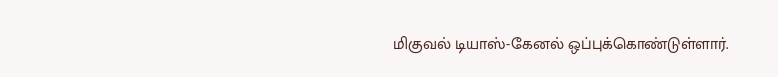மிகுவல் டியாஸ்-கேனல் ஒப்புக்கொண்டுள்ளார்.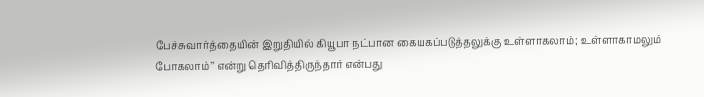பேச்சுவார்த்தையின் இறுதியில் கியூபா நட்பான கையகப்படுத்தலுக்கு உள்ளாகலாம்; உள்ளாகாமலும் போகலாம்’’ என்று தெரிவித்திருந்தார் என்பது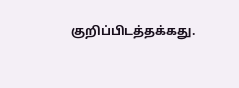குறிப்பிடத்தக்கது.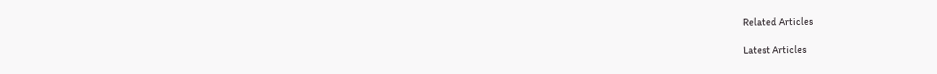Related Articles

Latest Articles